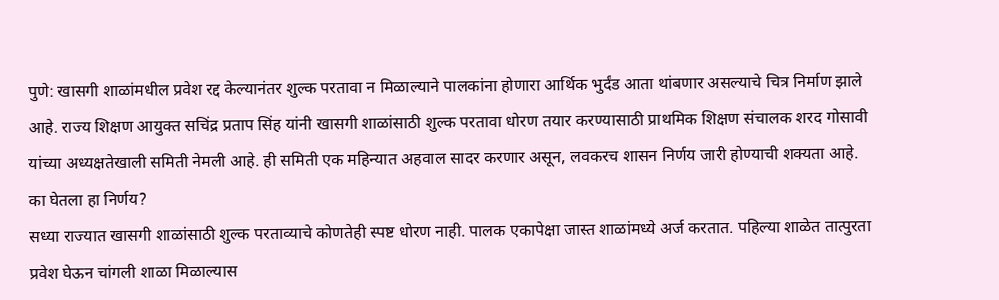पुणे: खासगी शाळांमधील प्रवेश रद्द केल्यानंतर शुल्क परतावा न मिळाल्याने पालकांना होणारा आर्थिक भुर्दंड आता थांबणार असल्याचे चित्र निर्माण झाले आहे. राज्य शिक्षण आयुक्त सचिंद्र प्रताप सिंह यांनी खासगी शाळांसाठी शुल्क परतावा धोरण तयार करण्यासाठी प्राथमिक शिक्षण संचालक शरद गोसावी यांच्या अध्यक्षतेखाली समिती नेमली आहे. ही समिती एक महिन्यात अहवाल सादर करणार असून, लवकरच शासन निर्णय जारी होण्याची शक्यता आहे.
का घेतला हा निर्णय?
सध्या राज्यात खासगी शाळांसाठी शुल्क परताव्याचे कोणतेही स्पष्ट धोरण नाही. पालक एकापेक्षा जास्त शाळांमध्ये अर्ज करतात. पहिल्या शाळेत तात्पुरता प्रवेश घेऊन चांगली शाळा मिळाल्यास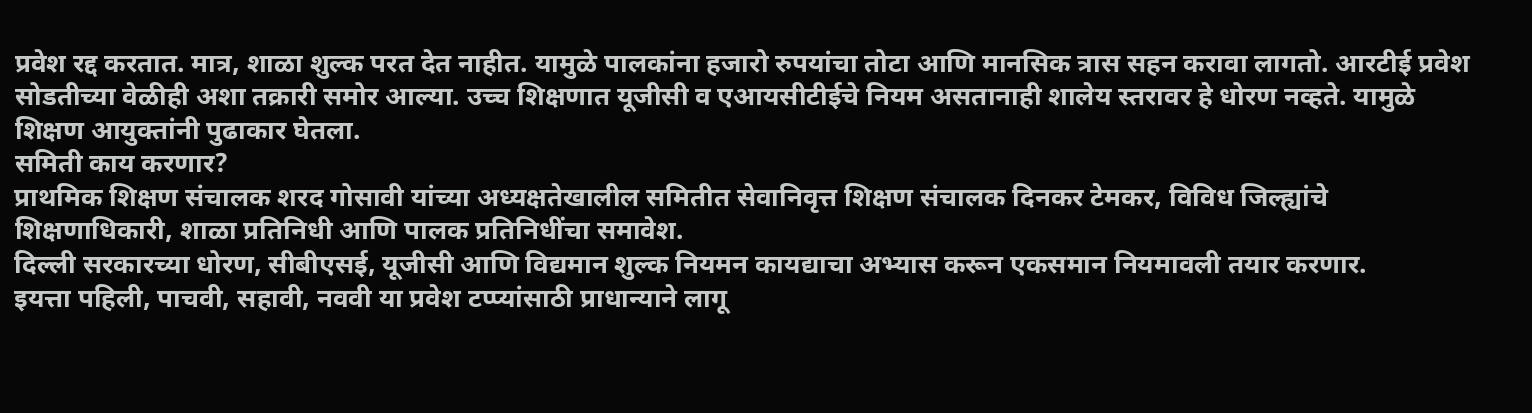प्रवेश रद्द करतात. मात्र, शाळा शुल्क परत देत नाहीत. यामुळे पालकांना हजारो रुपयांचा तोटा आणि मानसिक त्रास सहन करावा लागतो. आरटीई प्रवेश सोडतीच्या वेळीही अशा तक्रारी समोर आल्या. उच्च शिक्षणात यूजीसी व एआयसीटीईचे नियम असतानाही शालेय स्तरावर हे धोरण नव्हते. यामुळे शिक्षण आयुक्तांनी पुढाकार घेतला.
समिती काय करणार?
प्राथमिक शिक्षण संचालक शरद गोसावी यांच्या अध्यक्षतेखालील समितीत सेवानिवृत्त शिक्षण संचालक दिनकर टेमकर, विविध जिल्ह्यांचे शिक्षणाधिकारी, शाळा प्रतिनिधी आणि पालक प्रतिनिधींचा समावेश.
दिल्ली सरकारच्या धोरण, सीबीएसई, यूजीसी आणि विद्यमान शुल्क नियमन कायद्याचा अभ्यास करून एकसमान नियमावली तयार करणार.
इयत्ता पहिली, पाचवी, सहावी, नववी या प्रवेश टप्प्यांसाठी प्राधान्याने लागू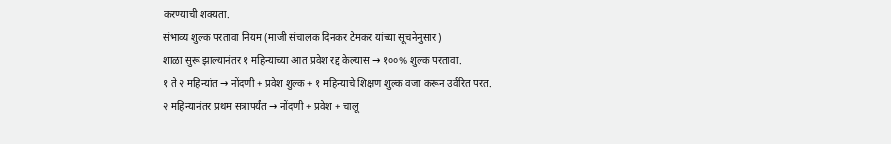करण्याची शक्यता.
संभाव्य शुल्क परतावा नियम (माजी संचालक दिनकर टेमकर यांच्या सूचनेनुसार)
शाळा सुरू झाल्यानंतर १ महिन्याच्या आत प्रवेश रद्द केल्यास → १००% शुल्क परतावा.
१ ते २ महिन्यांत → नोंदणी + प्रवेश शुल्क + १ महिन्याचे शिक्षण शुल्क वजा करून उर्वरित परत.
२ महिन्यानंतर प्रथम सत्रापर्यंत → नोंदणी + प्रवेश + चालू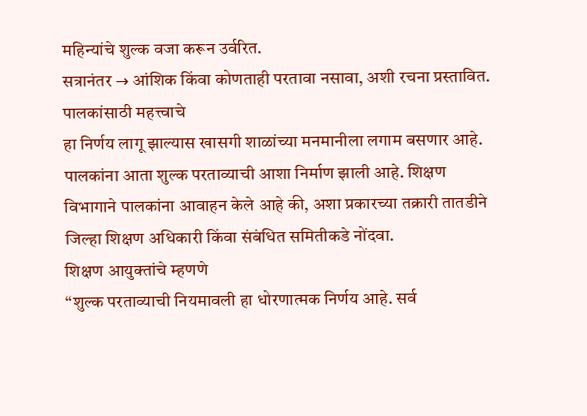महिन्यांचे शुल्क वजा करून उर्वरित.
सत्रानंतर → आंशिक किंवा कोणताही परतावा नसावा, अशी रचना प्रस्तावित.
पालकांसाठी महत्त्वाचे
हा निर्णय लागू झाल्यास खासगी शाळांच्या मनमानीला लगाम बसणार आहे. पालकांना आता शुल्क परताव्याची आशा निर्माण झाली आहे. शिक्षण विभागाने पालकांना आवाहन केले आहे की, अशा प्रकारच्या तक्रारी तातडीने जिल्हा शिक्षण अधिकारी किंवा संबंधित समितीकडे नोंदवा.
शिक्षण आयुक्तांचे म्हणणे
“शुल्क परताव्याची नियमावली हा धोरणात्मक निर्णय आहे. सर्व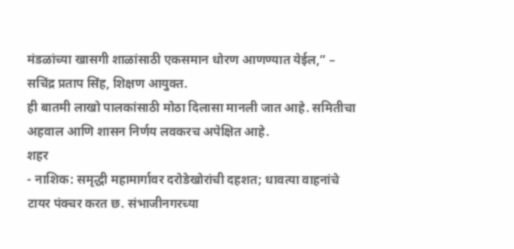मंडळांच्या खासगी शाळांसाठी एकसमान धोरण आणण्यात येईल,” – सचिंद्र प्रताप सिंह, शिक्षण आयुक्त.
ही बातमी लाखो पालकांसाठी मोठा दिलासा मानली जात आहे. समितीचा अहवाल आणि शासन निर्णय लवकरच अपेक्षित आहे.
शहर
- नाशिक: समृद्धी महामार्गावर दरोडेखोरांची दहशत; धावत्या वाहनांचे टायर पंक्चर करत छ. संभाजीनगरच्या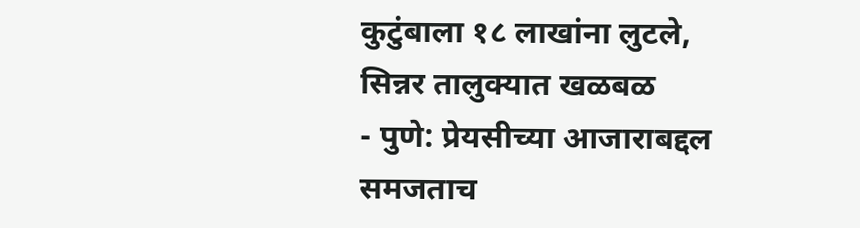कुटुंबाला १८ लाखांना लुटले, सिन्नर तालुक्यात खळबळ
- पुणे: प्रेयसीच्या आजाराबद्दल समजताच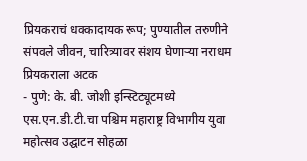प्रियकराचं धक्कादायक रूप; पुण्यातील तरुणीने संपवले जीवन, चारित्र्यावर संशय घेणाऱ्या नराधम प्रियकराला अटक
- पुणे: के. बी. जोशी इन्स्टिट्यूटमध्ये एस.एन.डी.टी.चा पश्चिम महाराष्ट्र विभागीय युवा महोत्सव उद्घाटन सोहळा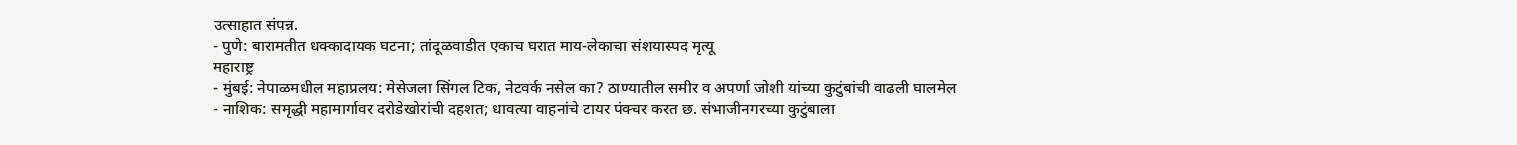उत्साहात संपन्न.
- पुणे: बारामतीत धक्कादायक घटना; तांदूळवाडीत एकाच घरात माय-लेकाचा संशयास्पद मृत्यू
महाराष्ट्र
- मुंबई: नेपाळमधील महाप्रलय: मेसेजला सिंगल टिक, नेटवर्क नसेल का? ठाण्यातील समीर व अपर्णा जोशी यांच्या कुटुंबांची वाढली घालमेल
- नाशिक: समृद्धी महामार्गावर दरोडेखोरांची दहशत; धावत्या वाहनांचे टायर पंक्चर करत छ. संभाजीनगरच्या कुटुंबाला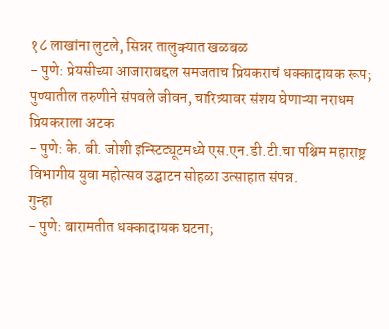१८ लाखांना लुटले, सिन्नर तालुक्यात खळबळ
- पुणे: प्रेयसीच्या आजाराबद्दल समजताच प्रियकराचं धक्कादायक रूप; पुण्यातील तरुणीने संपवले जीवन, चारित्र्यावर संशय घेणाऱ्या नराधम प्रियकराला अटक
- पुणे: के. बी. जोशी इन्स्टिट्यूटमध्ये एस.एन.डी.टी.चा पश्चिम महाराष्ट्र विभागीय युवा महोत्सव उद्घाटन सोहळा उत्साहात संपन्न.
गुन्हा
- पुणे: बारामतीत धक्कादायक घटना;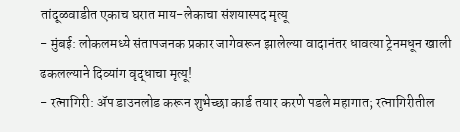तांदूळवाडीत एकाच घरात माय-लेकाचा संशयास्पद मृत्यू
- मुंबई: लोकलमध्ये संतापजनक प्रकार जागेवरून झालेल्या वादानंतर धावत्या ट्रेनमधून खाली ढकलल्याने दिव्यांग वृद्धाचा मृत्यू!
- रत्नागिरी: ॲप डाउनलोड करून शुभेच्छा कार्ड तयार करणे पडले महागात; रत्नागिरीतील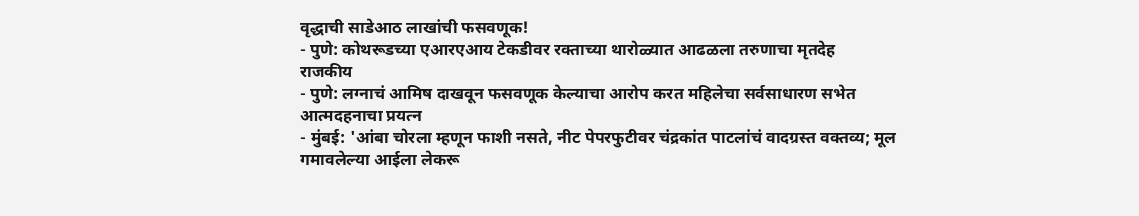वृद्धाची साडेआठ लाखांची फसवणूक!
- पुणे: कोथरूडच्या एआरएआय टेकडीवर रक्ताच्या थारोळ्यात आढळला तरुणाचा मृतदेह
राजकीय
- पुणे: लग्नाचं आमिष दाखवून फसवणूक केल्याचा आरोप करत महिलेचा सर्वसाधारण सभेत आत्मदहनाचा प्रयत्न
- मुंबई: 'आंबा चोरला म्हणून फाशी नसते, नीट पेपरफुटीवर चंद्रकांत पाटलांचं वादग्रस्त वक्तव्य; मूल गमावलेल्या आईला लेकरू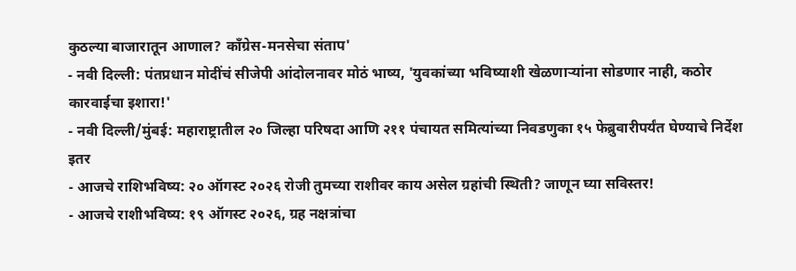कुठल्या बाजारातून आणाल? काँग्रेस-मनसेचा संताप'
- नवी दिल्ली: पंतप्रधान मोदींचं सीजेपी आंदोलनावर मोठं भाष्य, 'युवकांच्या भविष्याशी खेळणाऱ्यांना सोडणार नाही, कठोर कारवाईचा इशारा!'
- नवी दिल्ली/मुंबई: महाराष्ट्रातील २० जिल्हा परिषदा आणि २११ पंचायत समित्यांच्या निवडणुका १५ फेब्रुवारीपर्यंत घेण्याचे निर्देश
इतर
- आजचे राशिभविष्य: २० ऑगस्ट २०२६ रोजी तुमच्या राशीवर काय असेल ग्रहांची स्थिती? जाणून घ्या सविस्तर!
- आजचे राशीभविष्य: १९ ऑगस्ट २०२६, ग्रह नक्षत्रांचा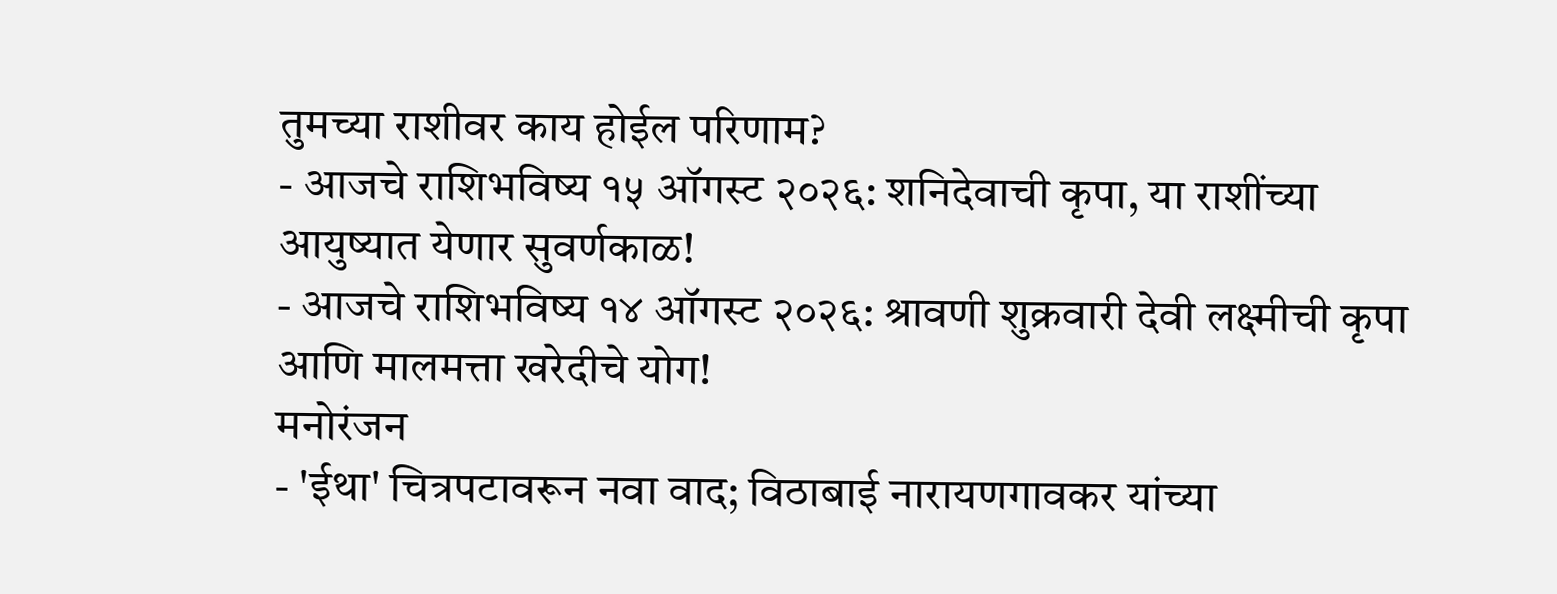तुमच्या राशीवर काय होईल परिणाम?
- आजचे राशिभविष्य १५ ऑगस्ट २०२६: शनिदेवाची कृपा, या राशींच्या आयुष्यात येणार सुवर्णकाळ!
- आजचे राशिभविष्य १४ ऑगस्ट २०२६: श्रावणी शुक्रवारी देवी लक्ष्मीची कृपा आणि मालमत्ता खरेदीचे योग!
मनोरंजन
- 'ईथा' चित्रपटावरून नवा वाद; विठाबाई नारायणगावकर यांच्या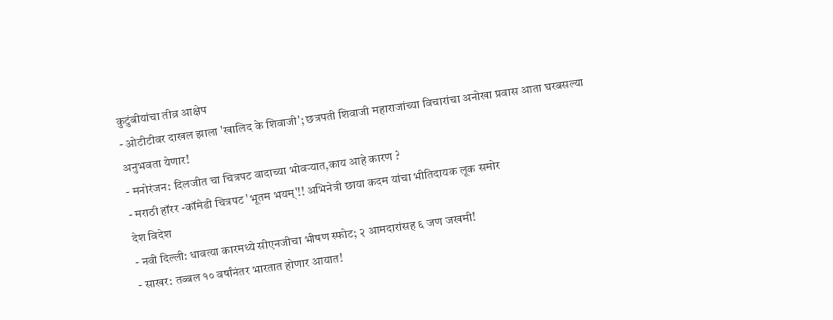कुटुंबीयांचा तीव्र आक्षेप
- ओटीटीवर दाखल झाला 'खालिद के शिवाजी'; छत्रपती शिवाजी महाराजांच्या विचारांचा अनोखा प्रवास आता घरबसल्या अनुभवता येणार!
- मनोरंजन: दिलजीत चा चित्रपट वादाच्या भोवऱ्यात,काय आहे कारण ?
- मराठी हॉरर -कॉमेडी चित्रपट 'भूतम भयम्'!! अभिनेत्री छाया कदम यांचा भीतिदायक लूक समोर
देश विदेश
- नवी दिल्ली: धावत्या कारमध्ये सीएनजीचा भीषण स्फोट; २ आमदारांसह ६ जण जखमी!
- साखर: तब्बल १० वर्षांनंतर भारतात होणार आयात!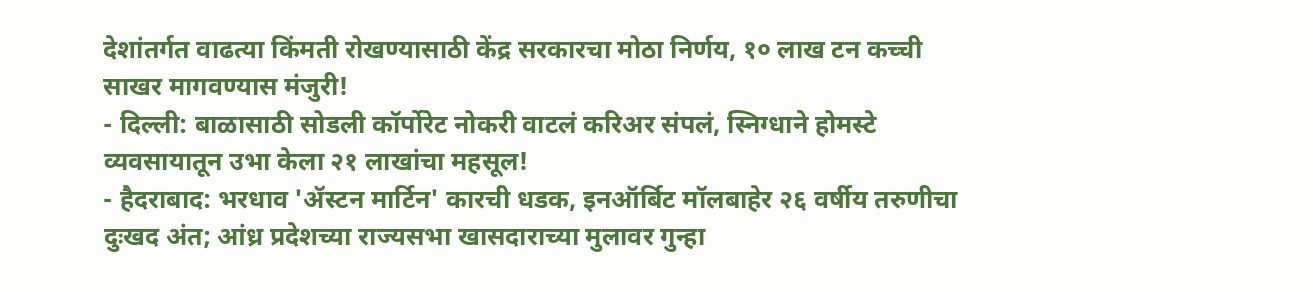देशांतर्गत वाढत्या किंमती रोखण्यासाठी केंद्र सरकारचा मोठा निर्णय, १० लाख टन कच्ची साखर मागवण्यास मंजुरी!
- दिल्ली: बाळासाठी सोडली कॉर्पोरेट नोकरी वाटलं करिअर संपलं, स्निग्धाने होमस्टे व्यवसायातून उभा केला २१ लाखांचा महसूल!
- हैदराबाद: भरधाव 'ॲस्टन मार्टिन' कारची धडक, इनऑर्बिट मॉलबाहेर २६ वर्षीय तरुणीचा दुःखद अंत; आंध्र प्रदेशच्या राज्यसभा खासदाराच्या मुलावर गुन्हा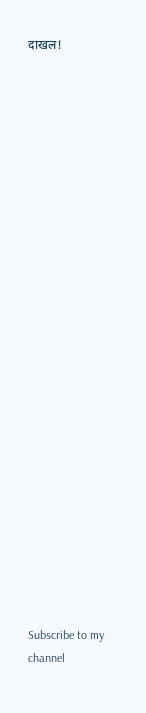दाखल!
























Subscribe to my channel